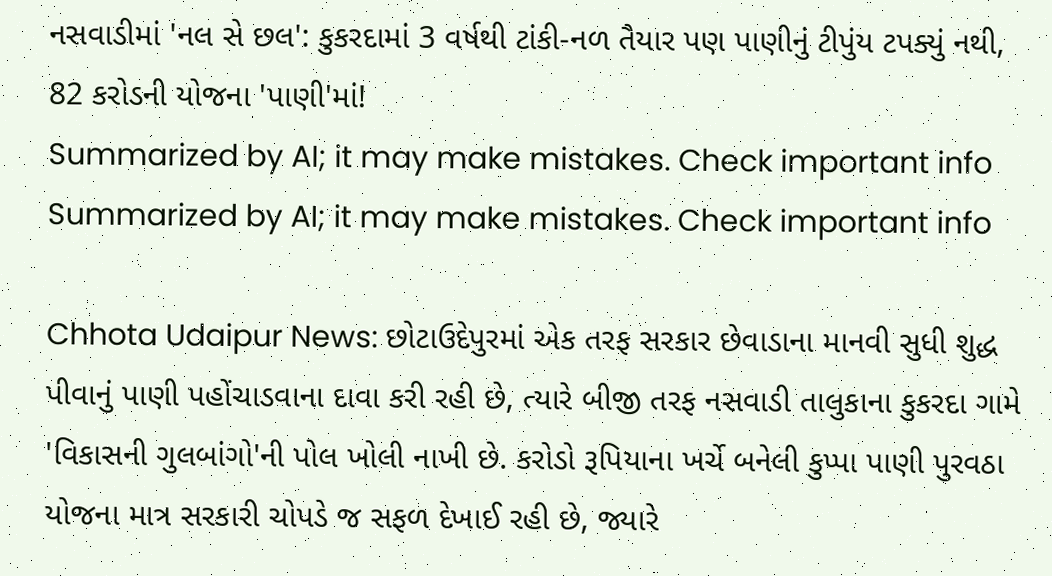નસવાડીમાં 'નલ સે છલ': કુકરદામાં 3 વર્ષથી ટાંકી-નળ તૈયાર પણ પાણીનું ટીપુંય ટપક્યું નથી, 82 કરોડની યોજના 'પાણી'માં!
Summarized by AI; it may make mistakes. Check important info
Summarized by AI; it may make mistakes. Check important info

Chhota Udaipur News: છોટાઉદેપુરમાં એક તરફ સરકાર છેવાડાના માનવી સુધી શુદ્ધ પીવાનું પાણી પહોંચાડવાના દાવા કરી રહી છે, ત્યારે બીજી તરફ નસવાડી તાલુકાના કુકરદા ગામે 'વિકાસની ગુલબાંગો'ની પોલ ખોલી નાખી છે. કરોડો રૂપિયાના ખર્ચે બનેલી કુપ્પા પાણી પુરવઠા યોજના માત્ર સરકારી ચોપડે જ સફળ દેખાઈ રહી છે, જ્યારે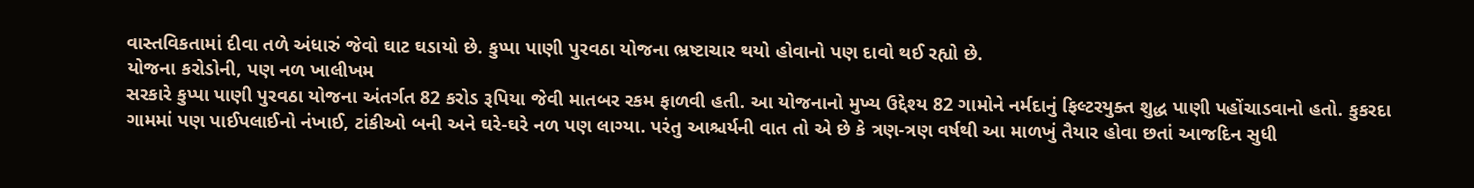વાસ્તવિકતામાં દીવા તળે અંધારું જેવો ઘાટ ઘડાયો છે. કુપ્પા પાણી પુરવઠા યોજના ભ્રષ્ટાચાર થયો હોવાનો પણ દાવો થઈ રહ્યો છે.
યોજના કરોડોની, પણ નળ ખાલીખમ
સરકારે કુપ્પા પાણી પુરવઠા યોજના અંતર્ગત 82 કરોડ રૂપિયા જેવી માતબર રકમ ફાળવી હતી. આ યોજનાનો મુખ્ય ઉદ્દેશ્ય 82 ગામોને નર્મદાનું ફિલ્ટરયુક્ત શુદ્ધ પાણી પહોંચાડવાનો હતો. કુકરદા ગામમાં પણ પાઈપલાઈનો નંખાઈ, ટાંકીઓ બની અને ઘરે-ઘરે નળ પણ લાગ્યા. પરંતુ આશ્ચર્યની વાત તો એ છે કે ત્રણ-ત્રણ વર્ષથી આ માળખું તૈયાર હોવા છતાં આજદિન સુધી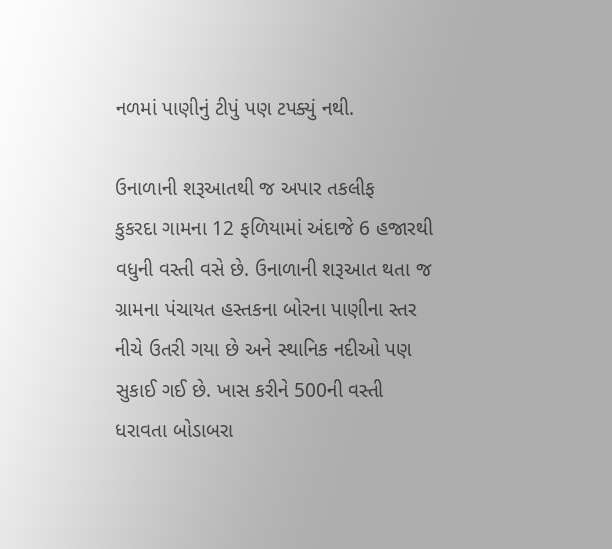નળમાં પાણીનું ટીપું પણ ટપક્યું નથી.

ઉનાળાની શરૂઆતથી જ અપાર તકલીફ
કુકરદા ગામના 12 ફળિયામાં અંદાજે 6 હજારથી વધુની વસ્તી વસે છે. ઉનાળાની શરૂઆત થતા જ ગ્રામના પંચાયત હસ્તકના બોરના પાણીના સ્તર નીચે ઉતરી ગયા છે અને સ્થાનિક નદીઓ પણ સુકાઈ ગઈ છે. ખાસ કરીને 500ની વસ્તી ધરાવતા બોડાબરા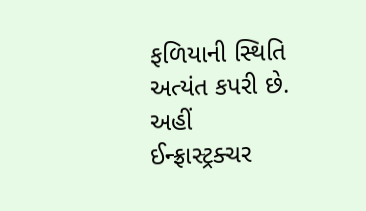ફળિયાની સ્થિતિ અત્યંત કપરી છે. અહીં ઈન્ફ્રાસ્ટ્રક્ચર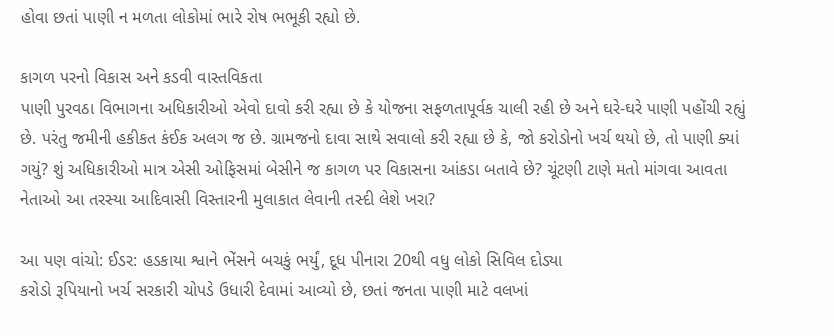હોવા છતાં પાણી ન મળતા લોકોમાં ભારે રોષ ભભૂકી રહ્યો છે.

કાગળ પરનો વિકાસ અને કડવી વાસ્તવિકતા
પાણી પુરવઠા વિભાગના અધિકારીઓ એવો દાવો કરી રહ્યા છે કે યોજના સફળતાપૂર્વક ચાલી રહી છે અને ઘરે-ઘરે પાણી પહોંચી રહ્યું છે. પરંતુ જમીની હકીકત કંઈક અલગ જ છે. ગ્રામજનો દાવા સાથે સવાલો કરી રહ્યા છે કે, જો કરોડોનો ખર્ચ થયો છે, તો પાણી ક્યાં ગયું? શું અધિકારીઓ માત્ર એસી ઓફિસમાં બેસીને જ કાગળ પર વિકાસના આંકડા બતાવે છે? ચૂંટણી ટાણે મતો માંગવા આવતા નેતાઓ આ તરસ્યા આદિવાસી વિસ્તારની મુલાકાત લેવાની તસ્દી લેશે ખરા?

આ પણ વાંચો: ઈડર: હડકાયા શ્વાને ભેંસને બચકું ભર્યું, દૂધ પીનારા 20થી વધુ લોકો સિવિલ દોડ્યા
કરોડો રૂપિયાનો ખર્ચ સરકારી ચોપડે ઉધારી દેવામાં આવ્યો છે, છતાં જનતા પાણી માટે વલખાં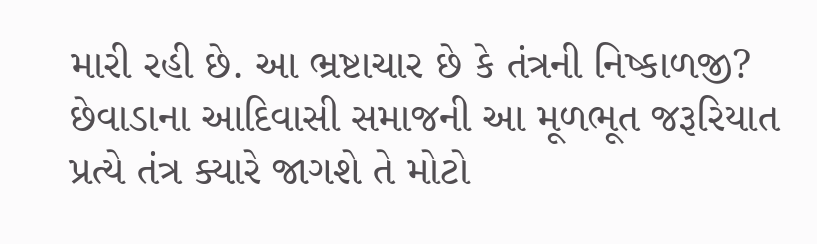મારી રહી છે. આ ભ્રષ્ટાચાર છે કે તંત્રની નિષ્કાળજી? છેવાડાના આદિવાસી સમાજની આ મૂળભૂત જરૂરિયાત પ્રત્યે તંત્ર ક્યારે જાગશે તે મોટો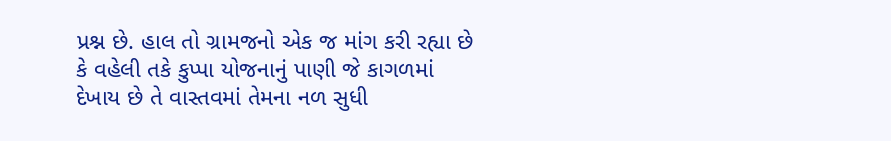પ્રશ્ન છે. હાલ તો ગ્રામજનો એક જ માંગ કરી રહ્યા છે કે વહેલી તકે કુપ્પા યોજનાનું પાણી જે કાગળમાં દેખાય છે તે વાસ્તવમાં તેમના નળ સુધી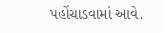પહોંચાડવામાં આવે.